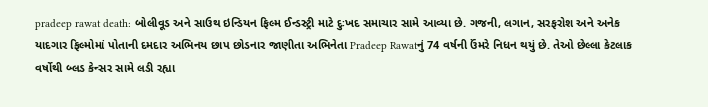pradeep rawat death: બોલીવૂડ અને સાઉથ ઇન્ડિયન ફિલ્મ ઈન્ડસ્ટ્રી માટે દુઃખદ સમાચાર સામે આવ્યા છે. ગજની, લગાન, સરફરોશ અને અનેક યાદગાર ફિલ્મોમાં પોતાની દમદાર અભિનય છાપ છોડનાર જાણીતા અભિનેતા Pradeep Rawatનું 74 વર્ષની ઉંમરે નિધન થયું છે. તેઓ છેલ્લા કેટલાક વર્ષોથી બ્લડ કેન્સર સામે લડી રહ્યા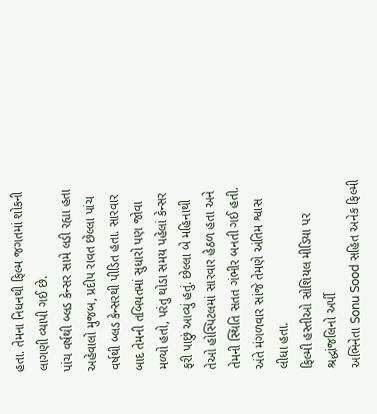હતા. તેમના નિધનથી ફિલ્મ જગતમાં શોકની લાગણી વ્યાપી ગઈ છે.
પાંચ વર્ષથી બ્લડ કેન્સર સામે લડી રહ્યા હતા
અહેવાલો મુજબ, પ્રદીપ રાવત છેલ્લા પાંચ વર્ષથી બ્લડ કેન્સરથી પીડિત હતા. સારવાર બાદ તેમની તબિયતમાં સુધારો પણ જોવા મળ્યો હતો, પરંતુ થોડા સમય પહેલાં કેન્સર ફરી પાછું આવ્યું હતું. છેલ્લા બે મહિનાથી તેઓ હોસ્પિટલમાં સારવાર હેઠળ હતા અને તેમની સ્થિતિ સતત ગંભીર બનતી ગઈ હતી. અંતે મંગળવાર સાંજે તેમણે અંતિમ શ્વાસ લીધા હતા.
ફિલ્મી હસ્તીઓ સોશિયલ મીડિયા પર શ્રદ્ધાંજલિનો અર્પી
અભિનેતા Sonu Sood સહિત અનેક ફિલ્મી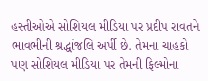હસ્તીઓએ સોશિયલ મીડિયા પર પ્રદીપ રાવતને ભાવભીની શ્રદ્ધાંજલિ અર્પી છે. તેમના ચાહકો પણ સોશિયલ મીડિયા પર તેમની ફિલ્મોના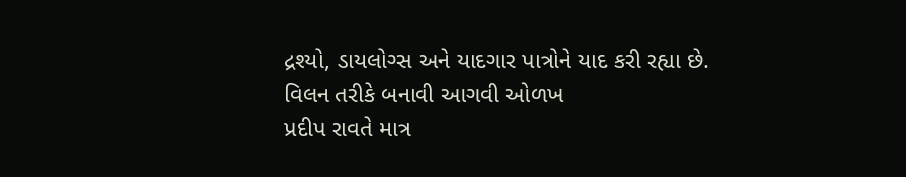દ્રશ્યો, ડાયલોગ્સ અને યાદગાર પાત્રોને યાદ કરી રહ્યા છે.
વિલન તરીકે બનાવી આગવી ઓળખ
પ્રદીપ રાવતે માત્ર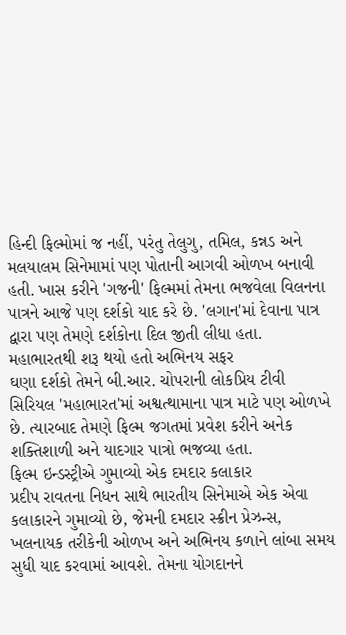હિન્દી ફિલ્મોમાં જ નહીં, પરંતુ તેલુગુ, તમિલ, કન્નડ અને મલયાલમ સિનેમામાં પણ પોતાની આગવી ઓળખ બનાવી હતી. ખાસ કરીને 'ગજની' ફિલ્મમાં તેમના ભજવેલા વિલનના પાત્રને આજે પણ દર્શકો યાદ કરે છે. 'લગાન'માં દેવાના પાત્ર દ્વારા પણ તેમણે દર્શકોના દિલ જીતી લીધા હતા.
મહાભારતથી શરૂ થયો હતો અભિનય સફર
ઘણા દર્શકો તેમને બી.આર. ચોપરાની લોકપ્રિય ટીવી સિરિયલ 'મહાભારત'માં અશ્વત્થામાના પાત્ર માટે પણ ઓળખે છે. ત્યારબાદ તેમણે ફિલ્મ જગતમાં પ્રવેશ કરીને અનેક શક્તિશાળી અને યાદગાર પાત્રો ભજવ્યા હતા.
ફિલ્મ ઇન્ડસ્ટ્રીએ ગુમાવ્યો એક દમદાર કલાકાર
પ્રદીપ રાવતના નિધન સાથે ભારતીય સિનેમાએ એક એવા કલાકારને ગુમાવ્યો છે, જેમની દમદાર સ્ક્રીન પ્રેઝન્સ, ખલનાયક તરીકેની ઓળખ અને અભિનય કળાને લાંબા સમય સુધી યાદ કરવામાં આવશે. તેમના યોગદાનને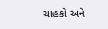ચાહકો અને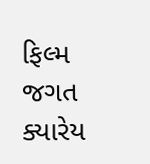ફિલ્મ જગત ક્યારેય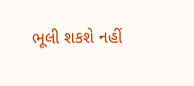ભૂલી શકશે નહીં